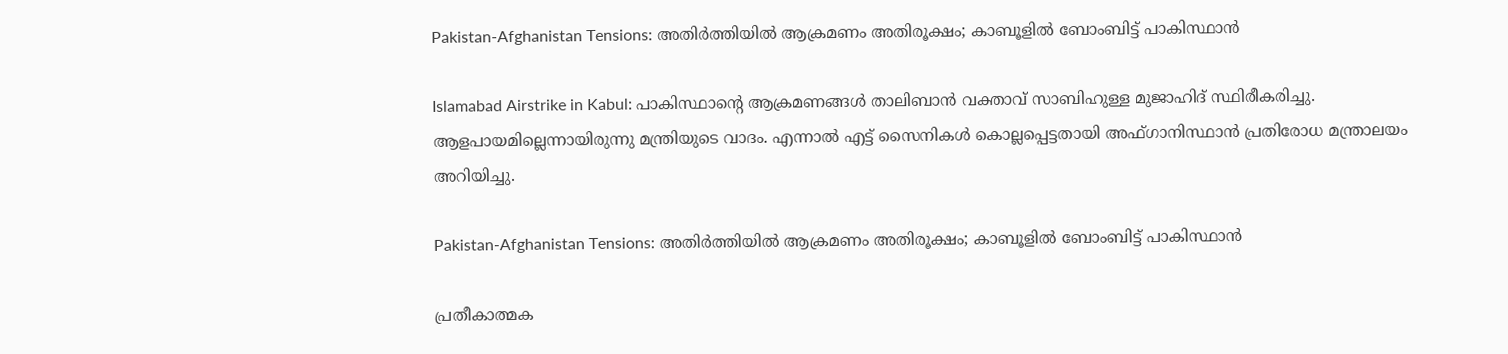Pakistan-Afghanistan Tensions: അതിര്‍ത്തിയില്‍ ആക്രമണം അതിരൂക്ഷം; കാബൂളില്‍ ബോംബിട്ട് പാകിസ്ഥാന്‍

Islamabad Airstrike in Kabul: പാകിസ്ഥാന്റെ ആക്രമണങ്ങള്‍ താലിബാന്‍ വക്താവ് സാബിഹുള്ള മുജാഹിദ് സ്ഥിരീകരിച്ചു. ആളപായമില്ലെന്നായിരുന്നു മന്ത്രിയുടെ വാദം. എന്നാല്‍ എട്ട് സൈനികള്‍ കൊല്ലപ്പെട്ടതായി അഫ്ഗാനിസ്ഥാന്‍ പ്രതിരോധ മന്ത്രാലയം അറിയിച്ചു.

Pakistan-Afghanistan Tensions: അതിര്‍ത്തിയില്‍ ആക്രമണം അതിരൂക്ഷം; കാബൂളില്‍ ബോംബിട്ട് പാകിസ്ഥാന്‍

പ്രതീകാത്മക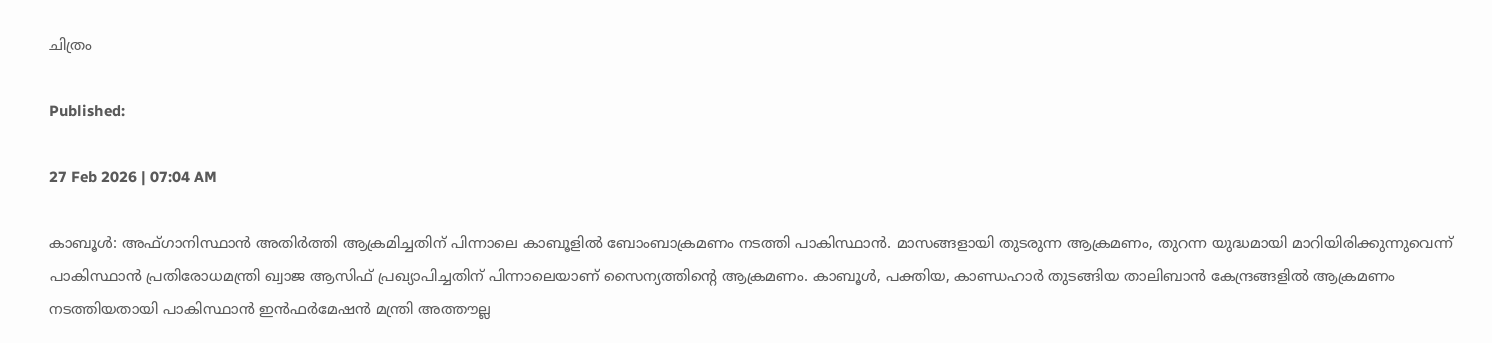ചിത്രം

Published:

27 Feb 2026 | 07:04 AM

കാബൂള്‍: അഫ്ഗാനിസ്ഥാന്‍ അതിര്‍ത്തി ആക്രമിച്ചതിന് പിന്നാലെ കാബൂളില്‍ ബോംബാക്രമണം നടത്തി പാകിസ്ഥാന്‍. മാസങ്ങളായി തുടരുന്ന ആക്രമണം, തുറന്ന യുദ്ധമായി മാറിയിരിക്കുന്നുവെന്ന് പാകിസ്ഥാന്‍ പ്രതിരോധമന്ത്രി ഖ്വാജ ആസിഫ് പ്രഖ്യാപിച്ചതിന് പിന്നാലെയാണ് സൈന്യത്തിന്റെ ആക്രമണം. കാബൂള്‍, പക്തിയ, കാണ്ഡഹാര്‍ തുടങ്ങിയ താലിബാന്‍ കേന്ദ്രങ്ങളില്‍ ആക്രമണം നടത്തിയതായി പാകിസ്ഥാന്‍ ഇന്‍ഫര്‍മേഷന്‍ മന്ത്രി അത്തൗല്ല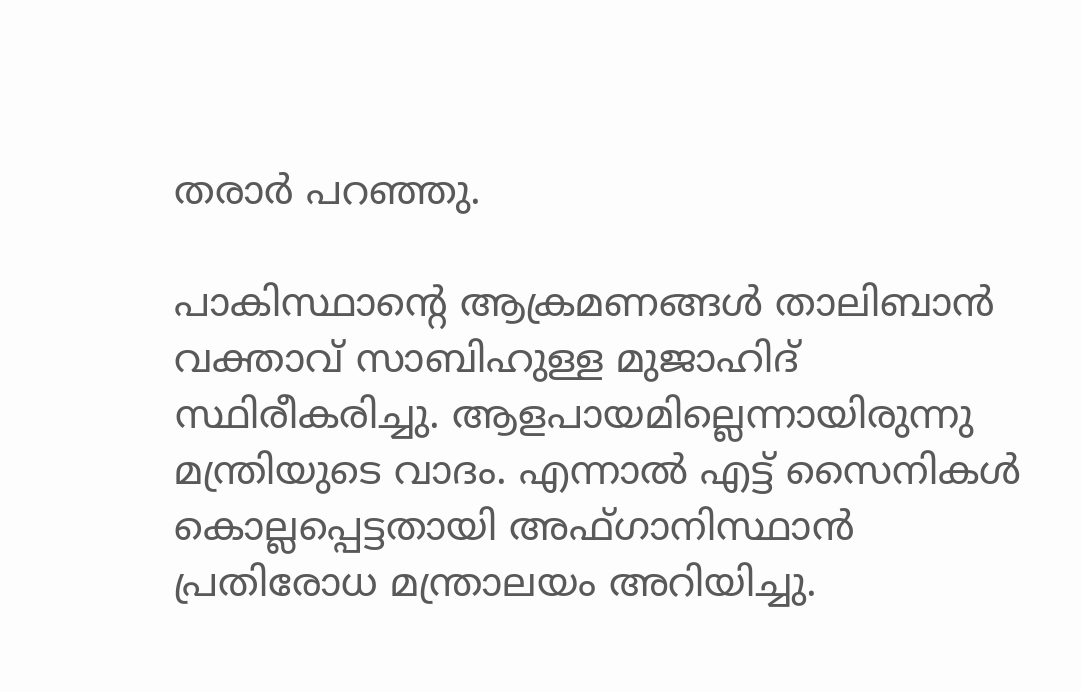തരാര്‍ പറഞ്ഞു.

പാകിസ്ഥാന്റെ ആക്രമണങ്ങള്‍ താലിബാന്‍ വക്താവ് സാബിഹുള്ള മുജാഹിദ് സ്ഥിരീകരിച്ചു. ആളപായമില്ലെന്നായിരുന്നു മന്ത്രിയുടെ വാദം. എന്നാല്‍ എട്ട് സൈനികള്‍ കൊല്ലപ്പെട്ടതായി അഫ്ഗാനിസ്ഥാന്‍ പ്രതിരോധ മന്ത്രാലയം അറിയിച്ചു.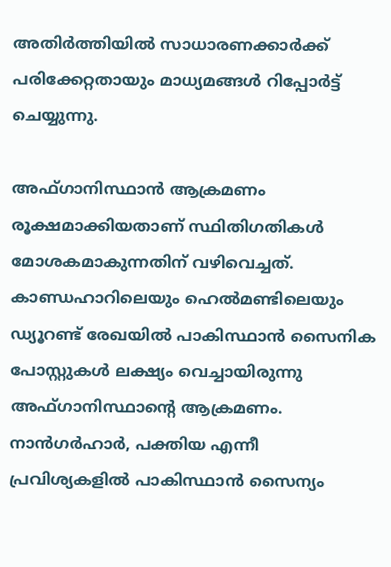അതിര്‍ത്തിയില്‍ സാധാരണക്കാര്‍ക്ക് പരിക്കേറ്റതായും മാധ്യമങ്ങള്‍ റിപ്പോര്‍ട്ട് ചെയ്യുന്നു.

അഫ്ഗാനിസ്ഥാന്‍ ആക്രമണം രൂക്ഷമാക്കിയതാണ് സ്ഥിതിഗതികള്‍ മോശകമാകുന്നതിന് വഴിവെച്ചത്. കാണ്ഡഹാറിലെയും ഹെല്‍മണ്ടിലെയും ഡ്യൂറണ്ട് രേഖയില്‍ പാകിസ്ഥാന്‍ സൈനിക പോസ്റ്റുകള്‍ ലക്ഷ്യം വെച്ചായിരുന്നു അഫ്ഗാനിസ്ഥാന്റെ ആക്രമണം. നാന്‍ഗര്‍ഹാര്‍, പക്തിയ എന്നീ പ്രവിശ്യകളില്‍ പാകിസ്ഥാന്‍ സൈന്യം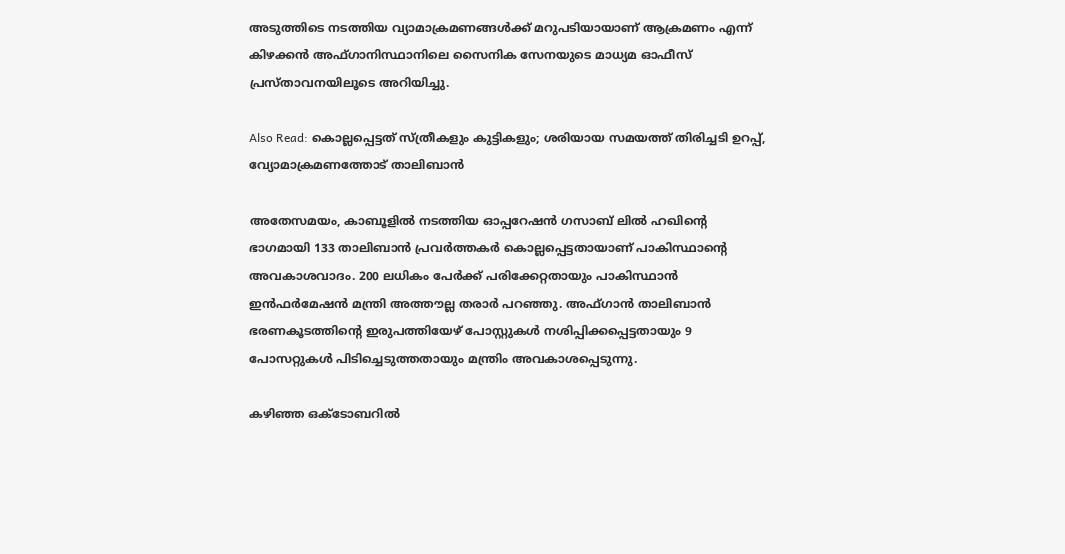അടുത്തിടെ നടത്തിയ വ്യാമാക്രമണങ്ങള്‍ക്ക് മറുപടിയായാണ് ആക്രമണം എന്ന് കിഴക്കന്‍ അഫ്ഗാനിസ്ഥാനിലെ സൈനിക സേനയുടെ മാധ്യമ ഓഫീസ് പ്രസ്താവനയിലൂടെ അറിയിച്ചു.

Also Read: കൊല്ലപ്പെട്ടത് സ്ത്രീകളും കുട്ടികളും; ശരിയായ സമയത്ത് തിരിച്ചടി ഉറപ്പ്, വ്യോമാക്രമണത്തോട് താലിബാൻ

അതേസമയം, കാബൂളില്‍ നടത്തിയ ഓപ്പറേഷന്‍ ഗസാബ് ലില്‍ ഹഖിന്റെ ഭാഗമായി 133 താലിബാന്‍ പ്രവര്‍ത്തകര്‍ കൊല്ലപ്പെട്ടതായാണ് പാകിസ്ഥാന്റെ അവകാശവാദം. 200 ലധികം പേര്‍ക്ക് പരിക്കേറ്റതായും പാകിസ്ഥാന്‍ ഇന്‍ഫര്‍മേഷന്‍ മന്ത്രി അത്തൗല്ല തരാര്‍ പറഞ്ഞു. അഫ്ഗാന്‍ താലിബാന്‍ ഭരണകൂടത്തിന്റെ ഇരുപത്തിയേഴ് പോസ്റ്റുകള്‍ നശിപ്പിക്കപ്പെട്ടതായും 9 പോസറ്റുകള്‍ പിടിച്ചെടുത്തതായും മന്ത്രിം അവകാശപ്പെടുന്നു.

കഴിഞ്ഞ ഒക്ടോബറില്‍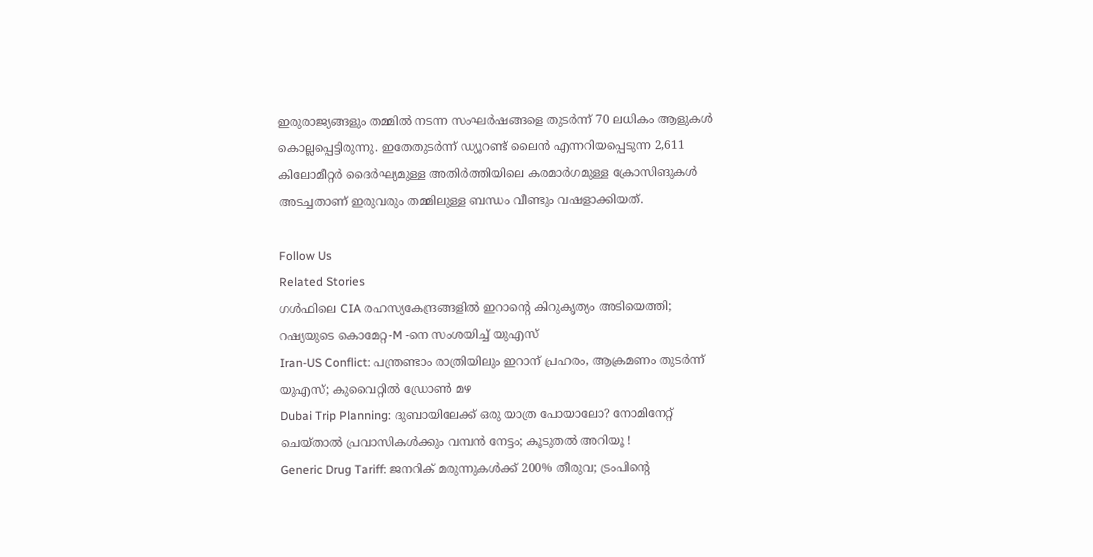ഇരുരാജ്യങ്ങളും തമ്മില്‍ നടന്ന സംഘര്‍ഷങ്ങളെ തുടര്‍ന്ന് 70 ലധികം ആളുകള്‍ കൊല്ലപ്പെട്ടിരുന്നു. ഇതേതുടര്‍ന്ന് ഡ്യൂറണ്ട് ലൈന്‍ എന്നറിയപ്പെടുന്ന 2,611 കിലോമീറ്റര്‍ ദൈര്‍ഘ്യമുള്ള അതിര്‍ത്തിയിലെ കരമാര്‍ഗമുള്ള ക്രോസിങുകള്‍ അടച്ചതാണ് ഇരുവരും തമ്മിലുള്ള ബന്ധം വീണ്ടും വഷളാക്കിയത്.

Follow Us
Related Stories
ഗൾഫിലെ CIA രഹസ്യകേന്ദ്രങ്ങളിൽ ഇറാന്റെ കിറുകൃത്യം അ‌ടിയെത്തി; റഷ്യയുടെ കൊമേറ്റ-M -നെ സംശയിച്ച് യുഎസ്
Iran-US Conflict: പന്ത്രണ്ടാം രാത്രിയിലും ഇറാന് പ്രഹരം, ആക്രമണം തുടര്‍ന്ന് യുഎസ്; കുവൈറ്റില്‍ ഡ്രോണ്‍ മഴ
Dubai Trip Planning: ദുബായിലേക്ക് ഒരു യാത്ര പോയാലോ? നോമിനേറ്റ് ചെയ്താൽ പ്രവാസികൾക്കും വമ്പൻ നേട്ടം; കൂടുതൽ അറിയൂ !
Generic Drug Tariff: ജനറിക് മരുന്നുകള്‍ക്ക് 200% തീരുവ; ട്രംപിന്റെ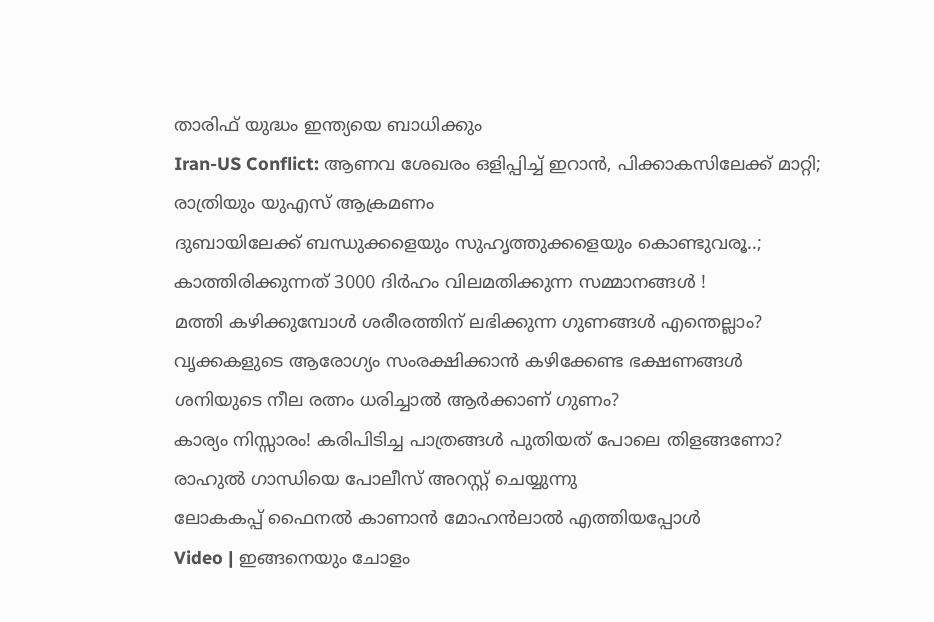താരിഫ് യുദ്ധം ഇന്ത്യയെ ബാധിക്കും
Iran-US Conflict: ആണവ ശേഖരം ഒളിപ്പിച്ച് ഇറാന്‍, പിക്കാകസിലേക്ക് മാറ്റി; രാത്രിയും യുഎസ് ആക്രമണം
ദുബായിലേക്ക് ബന്ധുക്കളെയും സുഹൃത്തുക്കളെയും കൊണ്ടുവരൂ..; കാത്തിരിക്കുന്നത് 3000 ദിർഹം വിലമതിക്കുന്ന സമ്മാനങ്ങൾ !
മത്തി കഴിക്കുമ്പോള്‍ ശരീരത്തിന് ലഭിക്കുന്ന ഗുണങ്ങള്‍ എന്തെല്ലാം?
വൃക്കകളുടെ ആരോഗ്യം സംരക്ഷിക്കാൻ കഴിക്കേണ്ട ഭക്ഷണങ്ങൾ
ശനിയുടെ നീല രത്നം ധരിച്ചാൽ ആർക്കാണ് ഗുണം?
കാര്യം നിസ്സാരം! കരിപിടിച്ച പാത്രങ്ങൾ പുതിയത് പോലെ തിളങ്ങണോ?
രാഹുൽ ഗാന്ധിയെ പോലീസ് അറസ്റ്റ് ചെയ്യുന്നു
ലോകകപ്പ് ഫൈനൽ കാണാൻ മോഹൻലാൽ എത്തിയപ്പോൾ
Video | ഇങ്ങനെയും ചോളം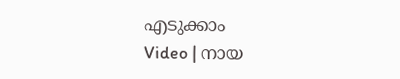എടുക്കാം
Video | നായ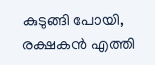കുടുങ്ങി പോയി, രക്ഷകൻ എത്തി